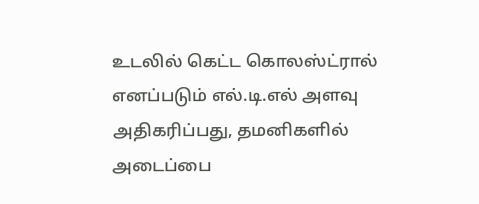உடலில் கெட்ட கொலஸ்ட்ரால் எனப்படும் எல்.டி.எல் அளவு அதிகரிப்பது, தமனிகளில் அடைப்பை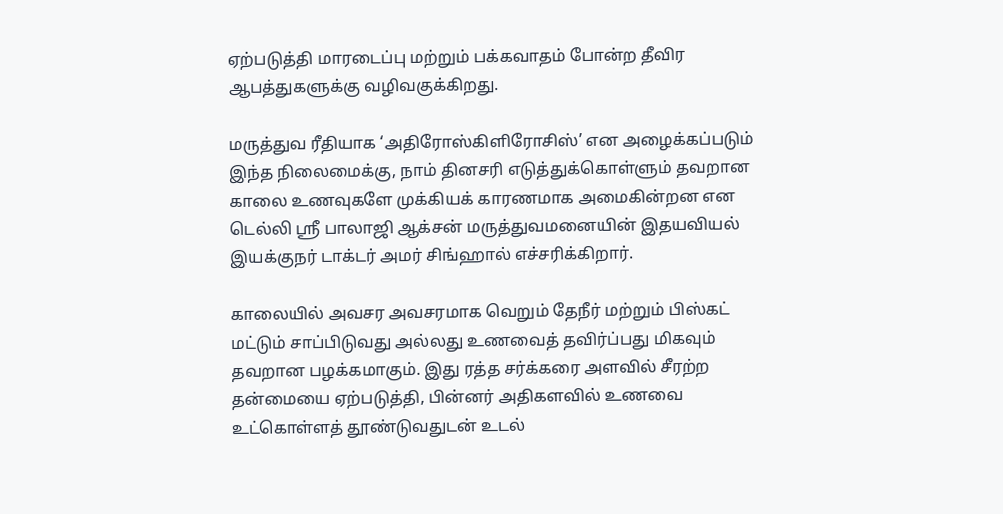ஏற்படுத்தி மாரடைப்பு மற்றும் பக்கவாதம் போன்ற தீவிர ஆபத்துகளுக்கு வழிவகுக்கிறது.

மருத்துவ ரீதியாக ‘அதிரோஸ்கிளிரோசிஸ்’ என அழைக்கப்படும் இந்த நிலைமைக்கு, நாம் தினசரி எடுத்துக்கொள்ளும் தவறான காலை உணவுகளே முக்கியக் காரணமாக அமைகின்றன என டெல்லி ஸ்ரீ பாலாஜி ஆக்சன் மருத்துவமனையின் இதயவியல் இயக்குநர் டாக்டர் அமர் சிங்ஹால் எச்சரிக்கிறார்.

காலையில் அவசர அவசரமாக வெறும் தேநீர் மற்றும் பிஸ்கட் மட்டும் சாப்பிடுவது அல்லது உணவைத் தவிர்ப்பது மிகவும் தவறான பழக்கமாகும். இது ரத்த சர்க்கரை அளவில் சீரற்ற தன்மையை ஏற்படுத்தி, பின்னர் அதிகளவில் உணவை உட்கொள்ளத் தூண்டுவதுடன் உடல்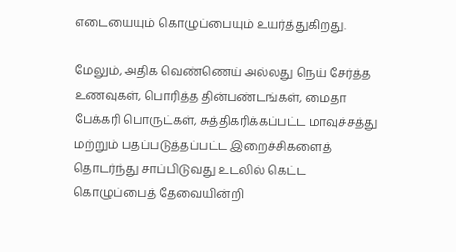எடையையும் கொழுப்பையும் உயர்த்துகிறது.

மேலும், அதிக வெண்ணெய் அல்லது நெய் சேர்த்த உணவுகள், பொரித்த தின்பண்டங்கள், மைதா பேக்கரி பொருட்கள், சுத்திகரிக்கப்பட்ட மாவுச்சத்து மற்றும் பதப்படுத்தப்பட்ட இறைச்சிகளைத் தொடர்ந்து சாப்பிடுவது உடலில் கெட்ட கொழுப்பைத் தேவையின்றி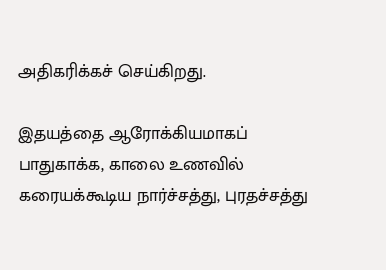அதிகரிக்கச் செய்கிறது.

இதயத்தை ஆரோக்கியமாகப் பாதுகாக்க, காலை உணவில் கரையக்கூடிய நார்ச்சத்து, புரதச்சத்து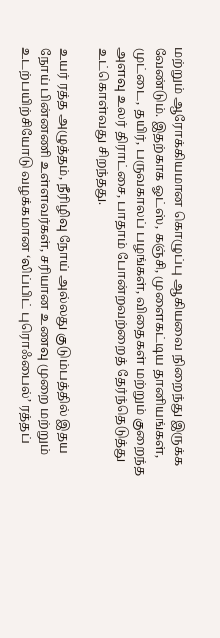மற்றும் ஆரோக்கியமான கொழுப்பு ஆகியவை நிறைந்து இருக்க வேண்டும். இதற்காக ஓட்ஸ், கஞ்சி, முளைகட்டிய தானியங்கள், முட்டை, தயிர், பருவகாலப் பழங்கள், விதைகள் மற்றும் குறைந்த அளவு உலர் திராட்சை, பாதாம் போன்றவற்றைத் தேர்ந்தெடுத்து உட்கொள்வது சிறந்தது.

உயர் ரத்த அழுத்தம், நீரிழிவு நோய் அல்லது குடும்பத்தில் இதய நோய் பின்னணி உள்ளவர்கள், சரியான உணவு முறை மற்றும் உடற்பயிற்சியோடு வழக்கமான ‘லிப்பிட் புரொஃபைல்’ ரத்தப்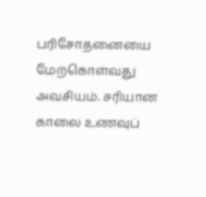பரிசோதனையை மேற்கொள்வது அவசியம். சரியான காலை உணவுப்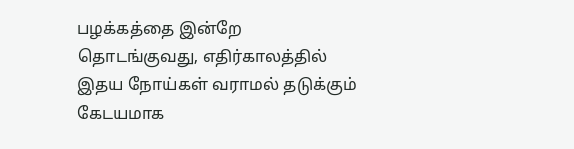பழக்கத்தை இன்றே தொடங்குவது, எதிர்காலத்தில் இதய நோய்கள் வராமல் தடுக்கும் கேடயமாக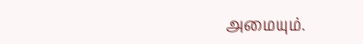அமையும்.